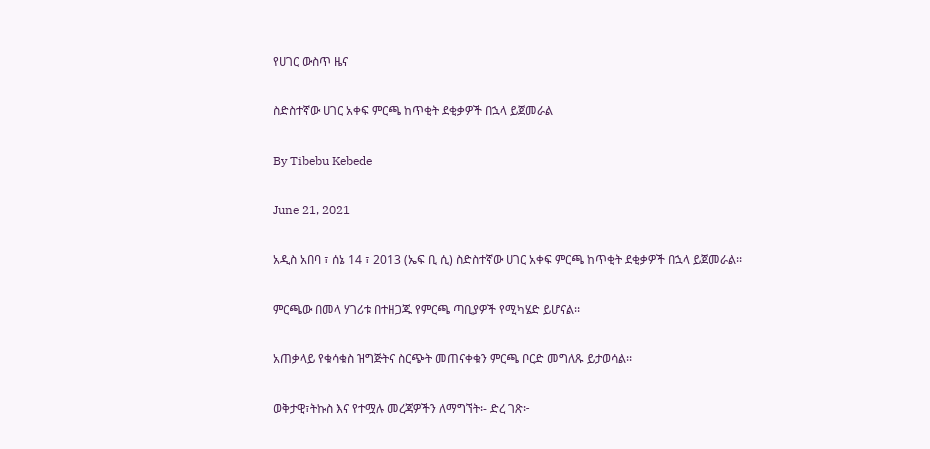የሀገር ውስጥ ዜና

ስድስተኛው ሀገር አቀፍ ምርጫ ከጥቂት ደቂቃዎች በኋላ ይጀመራል

By Tibebu Kebede

June 21, 2021

አዲስ አበባ ፣ ሰኔ 14 ፣ 2013 (ኤፍ ቢ ሲ) ስድስተኛው ሀገር አቀፍ ምርጫ ከጥቂት ደቂቃዎች በኋላ ይጀመራል፡፡

ምርጫው በመላ ሃገሪቱ በተዘጋጁ የምርጫ ጣቢያዎች የሚካሄድ ይሆናል፡፡

አጠቃላይ የቁሳቁስ ዝግጅትና ስርጭት መጠናቀቁን ምርጫ ቦርድ መግለጹ ይታወሳል፡፡

ወቅታዊ፣ትኩስ እና የተሟሉ መረጃዎችን ለማግኘት፡- ድረ ገጽ፦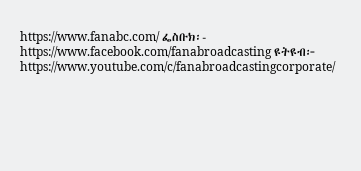https://www.fanabc.com/ ፌስቡክ፡- https://www.facebook.com/fanabroadcasting ዩትዩብ፦ https://www.youtube.com/c/fanabroadcastingcorporate/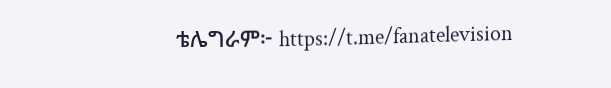ቴሌግራም፦ https://t.me/fanatelevision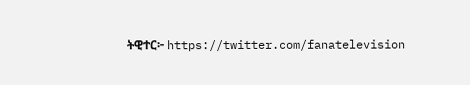ትዊተር፦ https://twitter.com/fanatelevision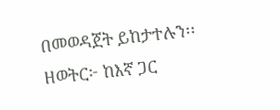በመወዳጀት ይከታተሉን፡፡ ዘወትር፦ ከእኛ ጋር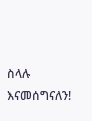ስላሉ እናመሰግናለን!